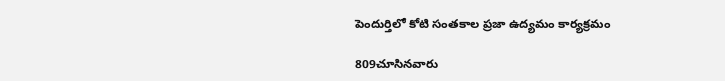పెందుర్తిలో కోటి సంతకాల ప్రజా ఉద్యమం కార్యక్రమం

809చూసినవారు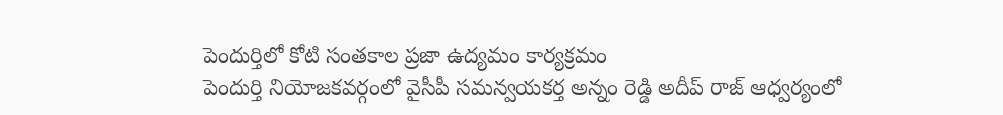పెందుర్తిలో కోటి సంతకాల ప్రజా ఉద్యమం కార్యక్రమం
పెందుర్తి నియోజకవర్గంలో వైసీపీ సమన్వయకర్త అన్నం రెడ్డి అదీప్ రాజ్ ఆధ్వర్యంలో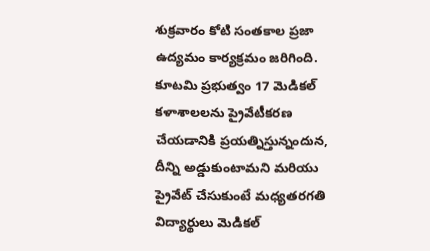శుక్రవారం కోటి సంతకాల ప్రజా ఉద్యమం కార్యక్రమం జరిగింది. కూటమి ప్రభుత్వం 17 మెడికల్ కళాశాలలను ప్రైవేటీకరణ చేయడానికి ప్రయత్నిస్తున్నందున, దీన్ని అడ్డుకుంటామని మరియు ప్రైవేట్ చేసుకుంటే మధ్యతరగతి విద్యార్థులు మెడికల్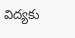విద్యకు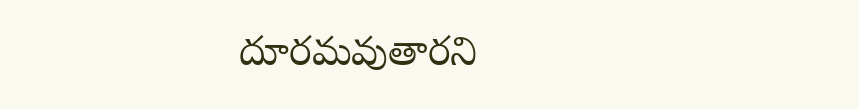దూరమవుతారని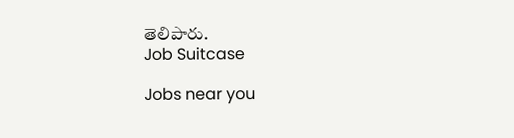తెలిపారు.
Job Suitcase

Jobs near you